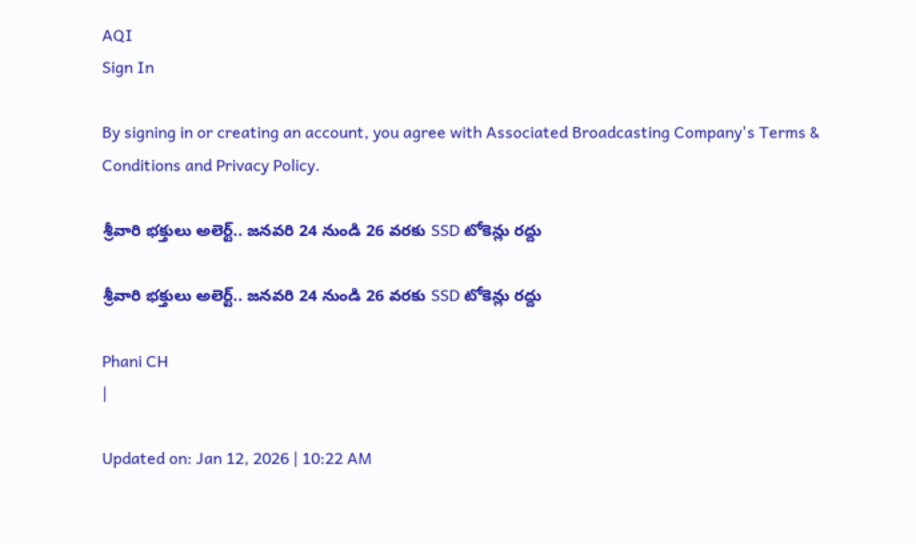AQI
Sign In

By signing in or creating an account, you agree with Associated Broadcasting Company's Terms & Conditions and Privacy Policy.

శ్రీవారి భక్తులు అలెర్ట్.. జనవరి 24 నుండి 26 వరకు SSD టోకెన్లు రద్దు

శ్రీవారి భక్తులు అలెర్ట్.. జనవరి 24 నుండి 26 వరకు SSD టోకెన్లు రద్దు

Phani CH
|

Updated on: Jan 12, 2026 | 10:22 AM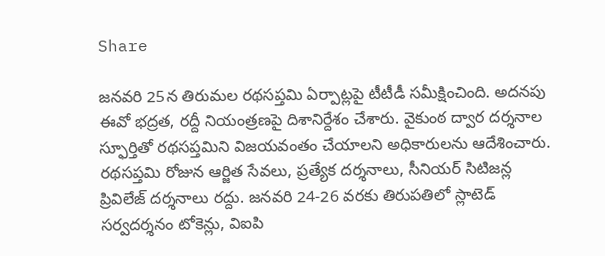Share

జనవరి 25న తిరుమల రథసప్తమి ఏర్పాట్లపై టీటీడీ సమీక్షించింది. అదనపు ఈవో భద్రత, రద్దీ నియంత్రణపై దిశానిర్దేశం చేశారు. వైకుంఠ ద్వార దర్శనాల స్ఫూర్తితో రథసప్తమిని విజయవంతం చేయాలని అధికారులను ఆదేశించారు. రథసప్తమి రోజున ఆర్జిత సేవలు, ప్రత్యేక దర్శనాలు, సీనియర్ సిటిజన్ల ప్రివిలేజ్ దర్శనాలు రద్దు. జనవరి 24-26 వరకు తిరుపతిలో స్లాటెడ్ సర్వదర్శనం టోకెన్లు, విఐపి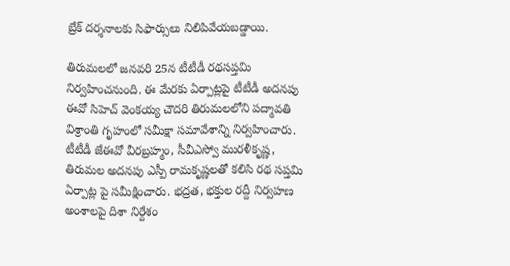బ్రేక్ దర్శనాలకు సిఫార్సులు నిలిపివేయబడ్డాయి.

తిరుమలలో జ‌న‌వ‌రి 25న‌ టీటీడీ రథసప్తమి నిర్వహించనుంది. ఈ మేరకు ఏర్పాట్లపై టీటీడీ అదనపు ఈవో సిహెచ్ వెంకయ్య చౌదరి తిరుమలలోని పద్మావతి విశ్రాంతి గృహంలో సమీక్షా సమావేశాన్ని నిర్వహించారు. టీటీడీ జేఈవో వీర‌బ్ర‌హ్మం, సీవీఎస్వో ముర‌ళీకృష్ణ‌, తిరుమల అదనపు ఎస్పీ రామకృష్ణలతో కలిసి రథ సప్తమి ఏర్పాట్ల పై సమీక్షించారు. భద్రత, భ‌క్తుల ర‌ద్దీ నిర్వహణ అంశాలపై దిశా నిర్దేశం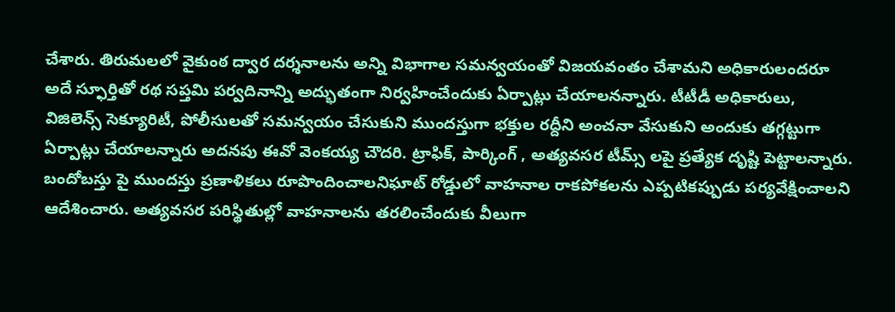చేశారు. తిరుమలలో వైకుంఠ ద్వార దర్శనాలను అన్ని విభాగాల సమన్వయంతో విజయవంతం చేశామని అధికారులందరూ అదే స్ఫూర్తితో రథ సప్తమి పర్వదినాన్ని అద్భుతంగా నిర్వహించేందుకు ఏర్పాట్లు చేయాలనన్నారు. టీటీడీ అధికారులు, విజిలెన్స్ సెక్యూరిటీ, పోలీసులతో సమన్వయం చేసుకుని ముందస్తుగా భ‌క్తుల‌ రద్దీని అంచనా వేసుకుని అందుకు తగ్గట్టుగా ఏర్పాట్లు చేయాలన్నారు అదనపు ఈవో వెంకయ్య చౌదరి. ట్రాఫిక్, పార్కింగ్ , అత్యవసర టీమ్స్ లపై ప్రత్యేక దృష్టి పెట్టాలన్నారు. బందోబస్తు పై ముందస్తు ప్రణాళికలు రూపొందించాలనిఘాట్ రోడ్డులో వాహనాల రాకపోకలను ఎప్పటికప్పుడు పర్యవేక్షించాలని ఆదేశించారు. అత్యవసర పరిస్థితుల్లో వాహ‌నాల‌ను తరలించేందుకు వీలుగా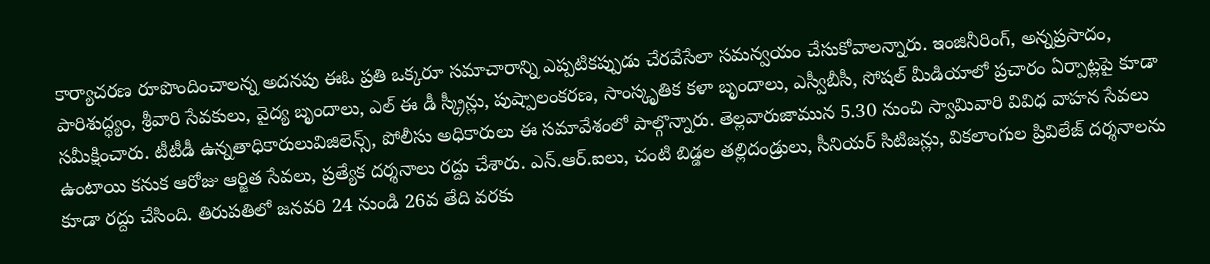కార్యాచరణ రూపొందించాలన్న అదనపు ఈఓ ప్రతి ఒక్కరూ సమాచారాన్ని ఎప్పటికప్పుడు చేరవేసేలా సమన్వయం చేసుకోవాలన్నారు. ఇంజినీరింగ్, అన్నప్రసాదం, పారిశుద్ధ్యం, శ్రీవారి సేవకులు, వైద్య బృందాలు, ఎల్ ఈ డీ స్క్రీన్లు, పుష్పాలంకరణ, సాంస్కృతిక కళా బృందాలు, ఎస్వీబీసీ, సోషల్ మీడియాలో ప్రచారం ఏర్పాట్లపై కూడా సమీక్షించారు. టీటీడీ ఉన్న‌తాధికారులువిజిలెన్స్, పోలీసు అధికారులు ఈ సమావేశంలో పాల్గొన్నారు. తెల్లవారుజామున‌ 5.30 నుంచి స్వామివారి వివిధ వాహన సేవలు ఉంటాయి కనుక ఆరోజు ఆర్జిత సేవ‌లు, ప్ర‌త్యేక ద‌ర్శ‌నాలు ర‌ద్దు చేశారు. ఎన్.ఆర్.ఐలు, చంటి బిడ్డల తల్లిదండ్రులు, సీనియర్ సిటిజన్లు, వికలాంగుల ప్రివిలేజ్ దర్శనాలను కూడా రద్దు చేసింది. తిరుపతిలో జ‌న‌వ‌రి 24 నుండి 26వ తేది వరకు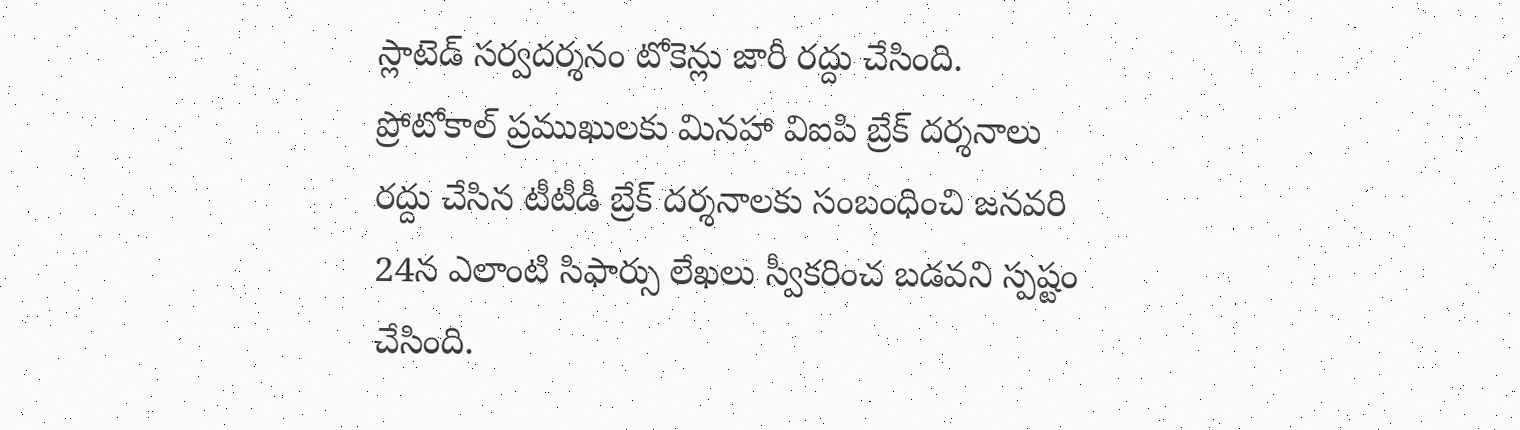స్లాటెడ్ సర్వదర్శనం టోకెన్లు జారీ రద్దు చేసింది. ప్రోటోకాల్ ప్రముఖులకు మినహా విఐపి బ్రేక్ దర్శనాలు రద్దు చేసిన టీటీడీ బ్రేక్ దర్శనాలకు సంబంధించి జ‌న‌వ‌రి 24న‌ ఎలాంటి సిఫార్సు లేఖలు స్వీకరించ బడవని స్పష్టం చేసింది.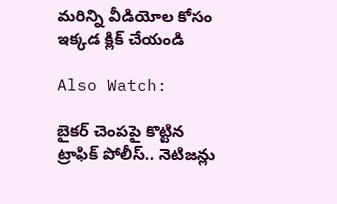మరిన్ని వీడియోల కోసం ఇక్కడ క్లిక్ చేయండి

Also Watch:

బైకర్‌ చెంపపై కొట్టిన ట్రాఫిక్ పోలీస్.. నెటిజన్లు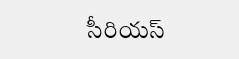సీరియస్‌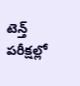టెన్త్‌ పరీక్షల్లో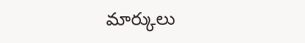మార్కులు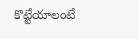కొట్టేయాలంటే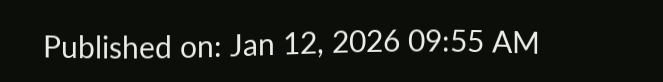Published on: Jan 12, 2026 09:55 AM